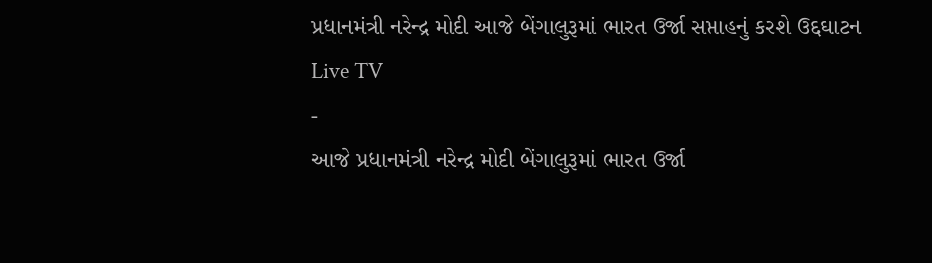પ્રધાનમંત્રી નરેન્દ્ર મોદી આજે બેંગાલુરૂમાં ભારત ઉર્જા સપ્તાહનું કરશે ઉદ્દઘાટન
Live TV
-
આજે પ્રધાનમંત્રી નરેન્દ્ર મોદી બેંગાલુરૂમાં ભારત ઉર્જા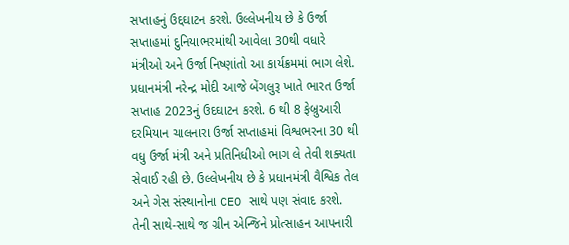સપ્તાહનું ઉદ્દઘાટન કરશે. ઉલ્લેખનીય છે કે ઉર્જા સપ્તાહમાં દુનિયાભરમાંથી આવેલા 30થી વધારે મંત્રીઓ અને ઉર્જા નિષ્ણાંતો આ કાર્યક્રમમાં ભાગ લેશે.
પ્રધાનમંત્રી નરેન્દ્ર મોદી આજે બેંગલુરૂ ખાતે ભારત ઉર્જા સપ્તાહ 2023નું ઉદઘાટન કરશે. 6 થી 8 ફેબ્રુઆરી દરમિયાન ચાલનારા ઉર્જા સપ્તાહમાં વિશ્વભરના 30 થી વધુ ઉર્જા મંત્રી અને પ્રતિનિધીઓ ભાગ લે તેવી શક્યતા સેવાઈ રહી છે. ઉલ્લેખનીય છે કે પ્રધાનમંત્રી વૈશ્વિક તેલ અને ગેસ સંસ્થાનોના CEO સાથે પણ સંવાદ કરશે. તેની સાથે-સાથે જ ગ્રીન એન્જિને પ્રોત્સાહન આપનારી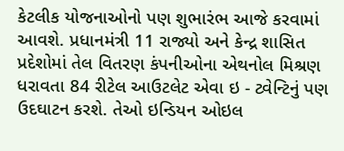કેટલીક યોજનાઓનો પણ શુભારંભ આજે કરવામાં આવશે. પ્રધાનમંત્રી 11 રાજ્યો અને કેન્દ્ર શાસિત પ્રદેશોમાં તેલ વિતરણ કંપનીઓના એથનોલ મિશ્રણ ધરાવતા 84 રીટેલ આઉટલેટ એવા ઇ - ટ્વેન્ટિનું પણ ઉદઘાટન કરશે. તેઓ ઇન્ડિયન ઓઇલ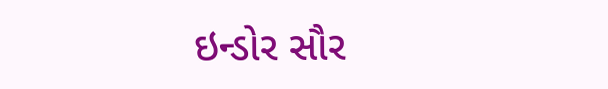ઇન્ડોર સૌર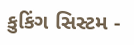કુકિંગ સિસ્ટમ -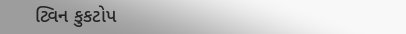ટ્વિન કુકટોપ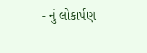- નું લોકાર્પણ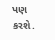પણ કરશે.